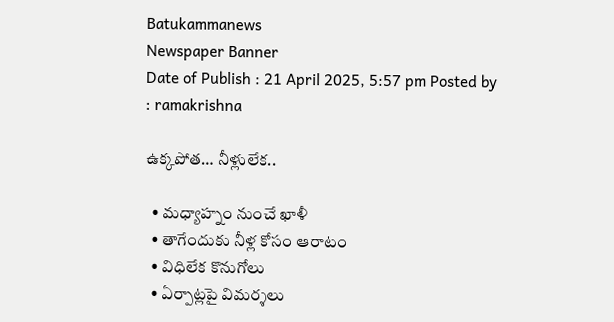Batukammanews
Newspaper Banner
Date of Publish : 21 April 2025, 5:57 pm Posted by : ramakrishna

ఉక్కపోత… నీళ్లులేక..

  • మధ్యాహ్నం నుంచే ఖాళీ
  • తాగేందుకు నీళ్ల కోసం ఆరాటం
  • విధిలేక కొనుగోలు
  • ఏర్పాట్లపై విమర్శలు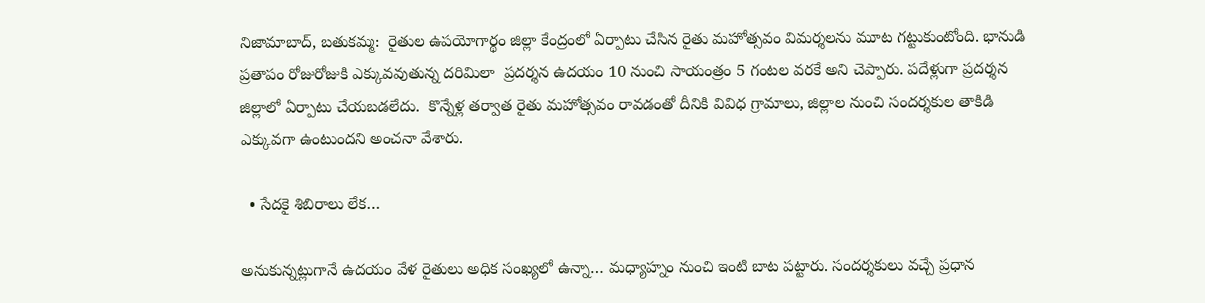నిజామాబాద్, బతుకమ్మ:  రైతుల ఉపయోగార్థం జిల్లా కేంద్రంలో ఏర్పాటు చేసిన రైతు మహోత్సవం విమర్శలను మూట గట్టుకుంటోంది. భానుడి ప్రతాపం రోజురోజుకి ఎక్కువవుతున్న దరిమిలా  ప్రదర్శన ఉదయం 10 నుంచి సాయంత్రం 5 గంటల వరకే అని చెప్పారు. పదేళ్లుగా ప్రదర్శన జిల్లాలో ఏర్పాటు చేయబడలేదు.  కొన్నేళ్ల తర్వాత రైతు మహోత్సవం రావడంతో దీనికి వివిధ గ్రామాలు, జిల్లాల నుంచి సందర్శకుల తాకిడి ఎక్కువగా ఉంటుందని అంచనా వేశారు.

  • సేదకై శిబిరాలు లేక…

అనుకున్నట్లుగానే ఉదయం వేళ రైతులు అధిక సంఖ్యలో ఉన్నా… మధ్యాహ్నం నుంచి ఇంటి బాట పట్టారు. సందర్శకులు వచ్చే ప్రధాన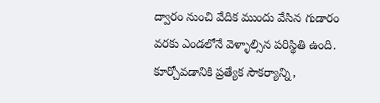ద్వారం నుంచి వేదిక ముందు వేసిన గుడారం వరకు ఎండలోనే వెళ్ళాల్సిన పరిస్థితి ఉంది. కూర్చోవడానికి ప్రత్యేక సౌకర్యాన్ని,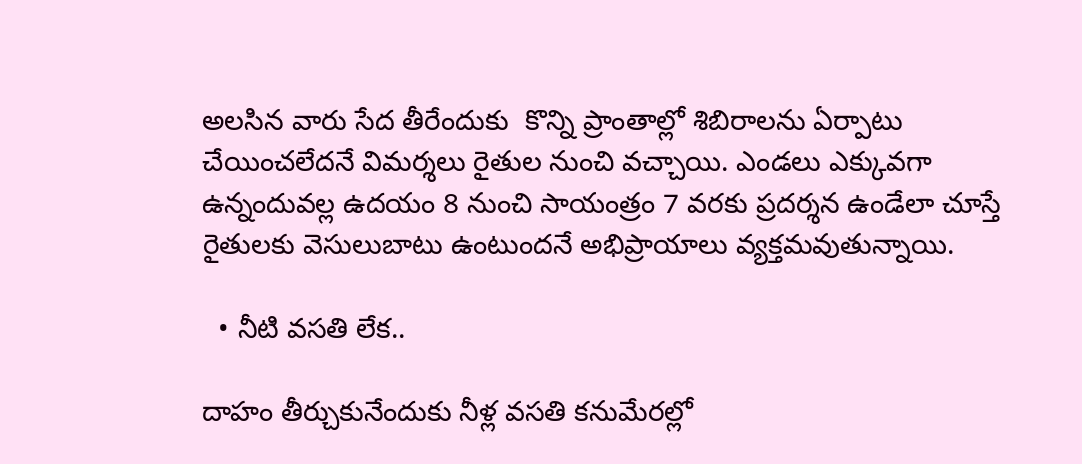అలసిన వారు సేద తీరేందుకు  కొన్ని ప్రాంతాల్లో శిబిరాలను ఏర్పాటు చేయించలేదనే విమర్శలు రైతుల నుంచి వచ్చాయి. ఎండలు ఎక్కువగా ఉన్నందువల్ల ఉదయం 8 నుంచి సాయంత్రం 7 వరకు ప్రదర్శన ఉండేలా చూస్తే రైతులకు వెసులుబాటు ఉంటుందనే అభిప్రాయాలు వ్యక్తమవుతున్నాయి.

  • నీటి వసతి లేక..

దాహం తీర్చుకునేందుకు నీళ్ల వసతి కనుమేరల్లో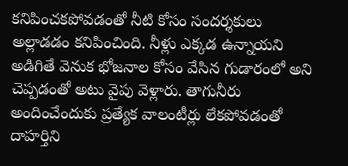కనిపించకపోవడంతో నీటి కోసం సందర్శకులు అల్లాడడం కనిపించింది. నీళ్లు ఎక్కడ ఉన్నాయని అడిగితే వెనుక భోజనాల కోసం వేసిన గుడారంలో అని చెప్పడంతో అటు వైపు వెళ్లారు. తాగునీరు అందించేందుకు ప్రత్యేక వాలంటీర్లు లేకపోవడంతో దాహర్తిని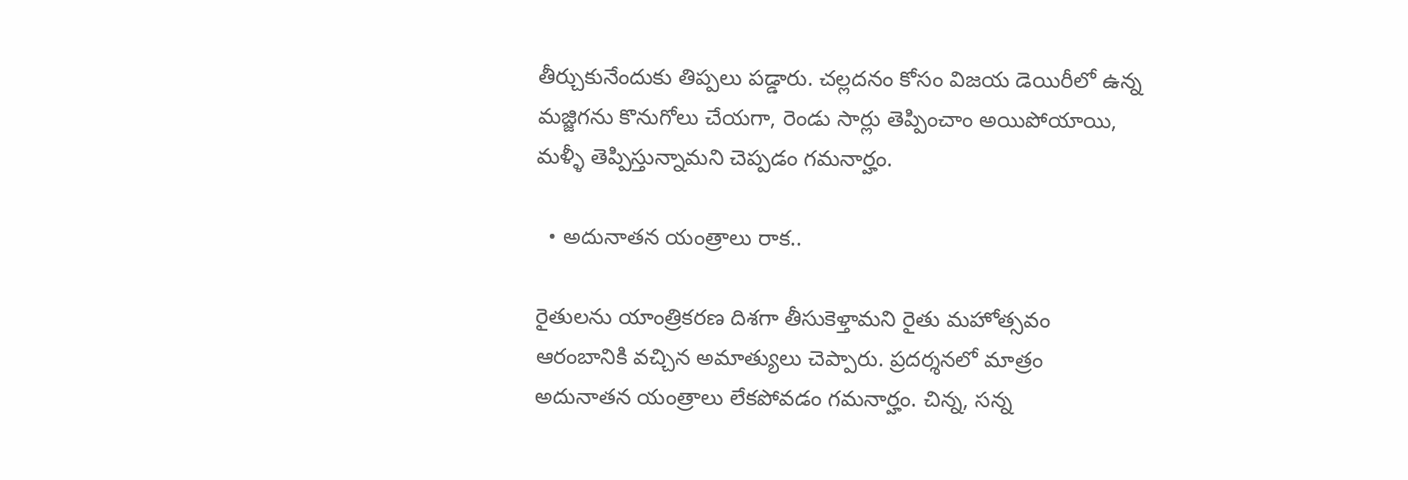తీర్చుకునేందుకు తిప్పలు పడ్డారు. చల్లదనం కోసం విజయ డెయిరీలో ఉన్న మజ్జిగను కొనుగోలు చేయగా, రెండు సార్లు తెప్పించాం అయిపోయాయి, మళ్ళీ తెప్పిస్తున్నామని చెప్పడం గమనార్హం.

  • అదునాతన యంత్రాలు రాక..

రైతులను యాంత్రికరణ దిశగా తీసుకెళ్తామని రైతు మహోత్సవం ఆరంబానికి వచ్చిన అమాత్యులు చెప్పారు. ప్రదర్శనలో మాత్రం  అదునాతన యంత్రాలు లేకపోవడం గమనార్హం. చిన్న, సన్న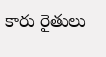కారు రైతులు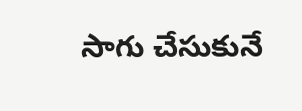సాగు చేసుకునే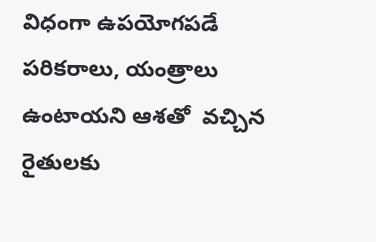విధంగా ఉపయోగపడే పరికరాలు, యంత్రాలు ఉంటాయని ఆశతో  వచ్చిన రైతులకు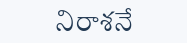నిరాశనే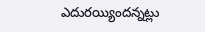ఎదురయ్యిందన్నట్లు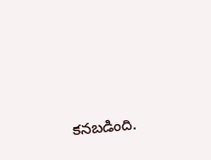కనబడింది.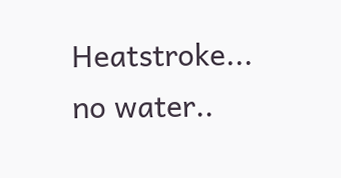Heatstroke... no water..